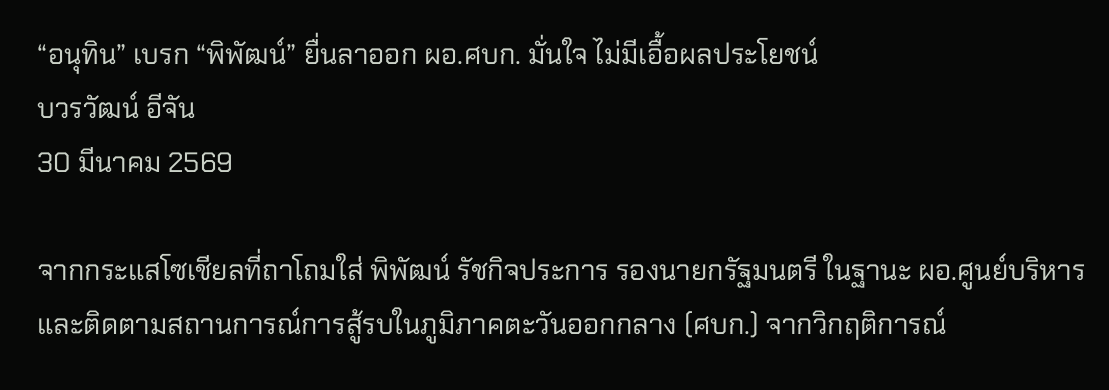“อนุทิน” เบรก “พิพัฒน์” ยื่นลาออก ผอ.ศบก. มั่นใจ ไม่มีเอื้อผลประโยชน์
บวรวัฒน์ อีจัน
30 มีนาคม 2569

จากกระแสโซเชียลที่ถาโถมใส่ พิพัฒน์ รัชกิจประการ รองนายกรัฐมนตรี ในฐานะ ผอ.ศูนย์บริหารและติดตามสถานการณ์การสู้รบในภูมิภาคตะวันออกกลาง (ศบก.) จากวิกฤติการณ์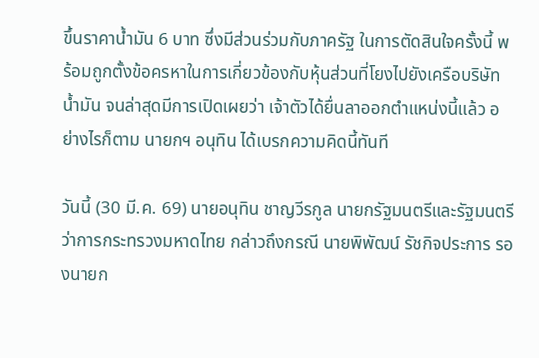ขึ้นราคาน้ำมัน 6 บาท ซึ่งมีส่วนร่วมกับภาครัฐ ในการตัดสินใจครั้งนี้ พร้อมถูกตั้งข้อครหาในการเกี่ยวข้องกับหุ้นส่วนที่โยงไปยังเครือบริษัทน้ำมัน จนล่าสุดมีการเปิดเผยว่า เจ้าตัวได้ยื่นลาออกตำแหน่งนี้แล้ว อย่างไรก็ตาม นายกฯ อนุทิน ได้เบรกความคิดนี้ทันที

วันนี้ (30 มี.ค. 69) นายอนุทิน ชาญวีรกูล นายกรัฐมนตรีและรัฐมนตรีว่าการกระทรวงมหาดไทย กล่าวถึงกรณี นายพิพัฒน์ รัชกิจประการ รองนายก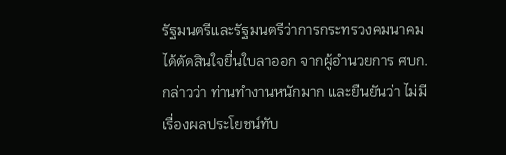รัฐมนตรีและรัฐมนตรีว่าการกระทรวงคมนาคม ได้ตัดสินใจยื่นใบลาออก จากผู้อำนวยการ ศบก. กล่าวว่า ท่านทำงานหนักมาก และยืนยันว่า ไม่มีเรื่องผลประโยชน์ทับ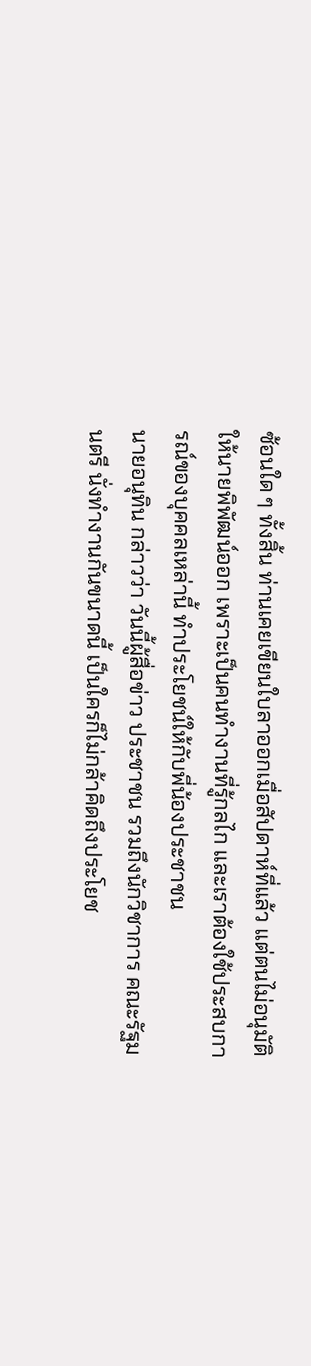ซ้อนใด ๆ ทั้งสิ้น ท่านเคยเขียนใบลาออกเมื่อสัปดาห์ที่แล้ว แต่ตนไม่อนุมัติให้นายพิพัฒน์ออก เพราะเป็นคนทำงานที่รู้กลไก และเราต้องใช้ประสบการณ์ของบุคคลเหล่านี้ ทำประโยชน์ให้กับพี่น้องประชาชน
นายอนุทิน กล่าวว่า วันนี้ผู้สื่อข่าว ประชาชน รวมถึงนักวิชาการ คณะรัฐมนตรี นั่งทำงานกันขนาดนี้ เป็นใครก็ไม่กล้าคิดถึงประโยช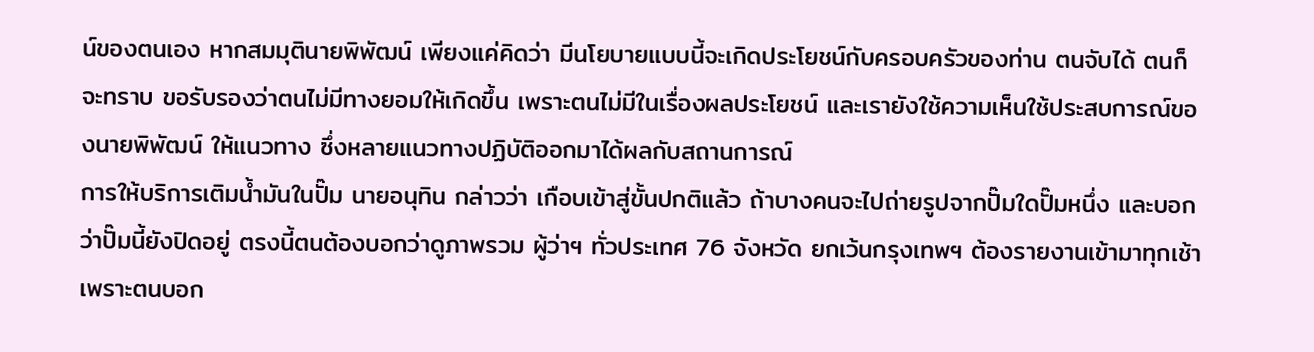น์ของตนเอง หากสมมุตินายพิพัฒน์ เพียงแค่คิดว่า มีนโยบายแบบนี้จะเกิดประโยชน์กับครอบครัวของท่าน ตนจับได้ ตนก็จะทราบ ขอรับรองว่าตนไม่มีทางยอมให้เกิดขึ้น เพราะตนไม่มีในเรื่องผลประโยชน์ และเรายังใช้ความเห็นใช้ประสบการณ์ของนายพิพัฒน์ ให้แนวทาง ซึ่งหลายแนวทางปฏิบัติออกมาได้ผลกับสถานการณ์
การให้บริการเติมน้ำมันในปั๊ม นายอนุทิน กล่าวว่า เกือบเข้าสู่ขั้นปกติแล้ว ถ้าบางคนจะไปถ่ายรูปจากปั๊มใดปั๊มหนึ่ง และบอกว่าปั๊มนี้ยังปิดอยู่ ตรงนี้ตนต้องบอกว่าดูภาพรวม ผู้ว่าฯ ทั่วประเทศ 76 จังหวัด ยกเว้นกรุงเทพฯ ต้องรายงานเข้ามาทุกเช้า เพราะตนบอก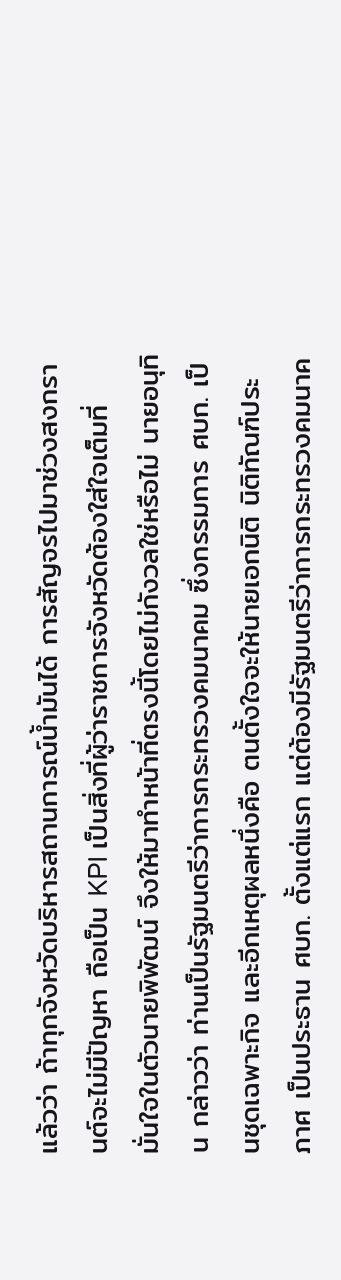แล้วว่า ถ้าทุกจังหวัดบริหารสถานการณ์น้ำมันได้ การสัญจรไปมาช่วงสงกรานต์จะไม่มีปัญหา ถือเป็น KPI เป็นสิ่งที่ผู้ว่าราชการจังหวัดต้องใส่ใจเต็มที่
มั่นใจในตัวนายพิพัฒน์ จึงให้มาทำหน้าที่ตรงนี้โดยไม่กังวลใช่หรือไม่ นายอนุทิน กล่าวว่า ท่านเป็นรัฐมนตรีว่าการกระทรวงคมนาคม ซึ่งกรรมการ ศบก. เป็นชุดเฉพาะกิจ และอีกเหตุผลหนึ่งคือ ตนตั้งใจจะให้นายเอกนิติ นิติทัณฑ์ประภาศ เป็นประธาน ศบก. ตั้งแต่แรก แต่ต้องมีรัฐมนตรีว่าการกระทรวงคมนาค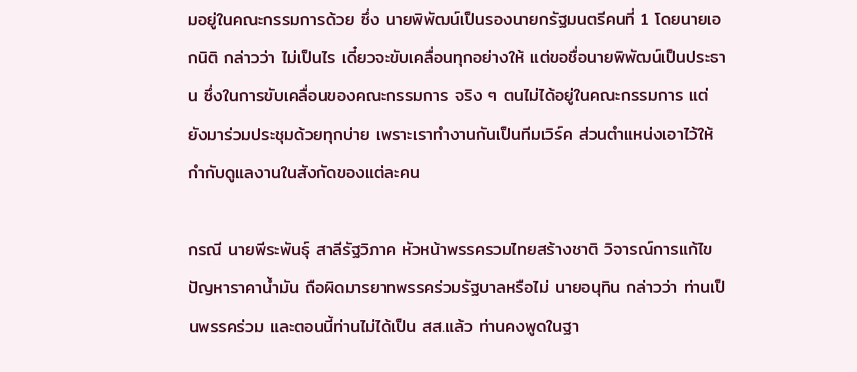มอยู่ในคณะกรรมการด้วย ซึ่ง นายพิพัฒน์เป็นรองนายกรัฐมนตรีคนที่ 1 โดยนายเอกนิติ กล่าวว่า ไม่เป็นไร เดี๋ยวจะขับเคลื่อนทุกอย่างให้ แต่ขอชื่อนายพิพัฒน์เป็นประธาน ซึ่งในการขับเคลื่อนของคณะกรรมการ จริง ๆ ตนไม่ได้อยู่ในคณะกรรมการ แต่ยังมาร่วมประชุมด้วยทุกบ่าย เพราะเราทำงานกันเป็นทีมเวิร์ค ส่วนตำแหน่งเอาไว้ให้กำกับดูแลงานในสังกัดของแต่ละคน

กรณี นายพีระพันธุ์ สาลีรัฐวิภาค หัวหน้าพรรครวมไทยสร้างชาติ วิจารณ์การแก้ไขปัญหาราคาน้ำมัน ถือผิดมารยาทพรรคร่วมรัฐบาลหรือไม่ นายอนุทิน กล่าวว่า ท่านเป็นพรรคร่วม และตอนนี้ท่านไม่ได้เป็น สส.แล้ว ท่านคงพูดในฐา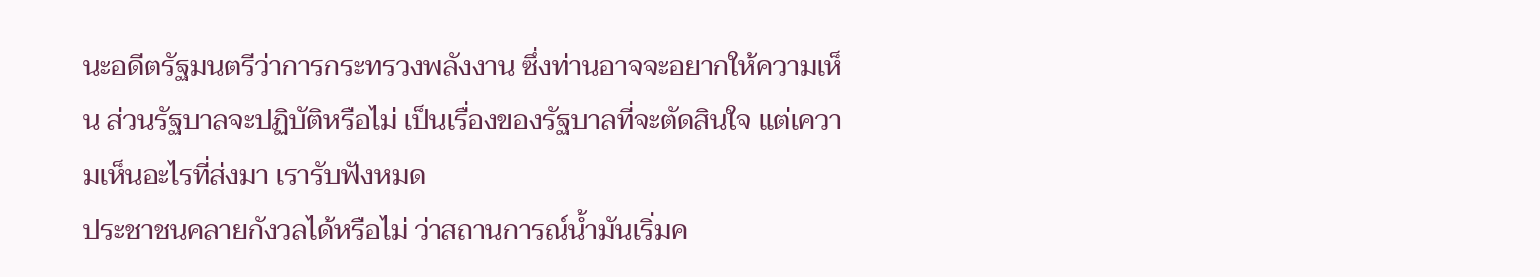นะอดีตรัฐมนตรีว่าการกระทรวงพลังงาน ซึ่งท่านอาจจะอยากให้ความเห็น ส่วนรัฐบาลจะปฏิบัติหรือไม่ เป็นเรื่องของรัฐบาลที่จะตัดสินใจ แต่เความเห็นอะไรที่ส่งมา เรารับฟังหมด
ประชาชนคลายกังวลได้หรือไม่ ว่าสถานการณ์น้ำมันเริ่มค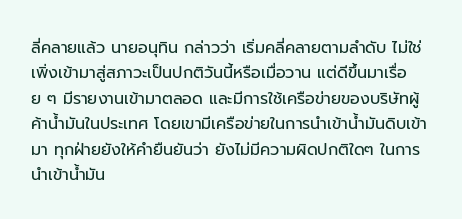ลี่คลายแล้ว นายอนุทิน กล่าวว่า เริ่มคลี่คลายตามลำดับ ไม่ใช่เพิ่งเข้ามาสู่สภาวะเป็นปกติวันนี้หรือเมื่อวาน แต่ดีขึ้นมาเรื่อย ๆ มีรายงานเข้ามาตลอด และมีการใช้เครือข่ายของบริษัทผู้ค้าน้ำมันในประเทศ โดยเขามีเครือข่ายในการนำเข้าน้ำมันดิบเข้ามา ทุกฝ่ายยังให้คำยืนยันว่า ยังไม่มีความผิดปกติใดๆ ในการนำเข้าน้ำมัน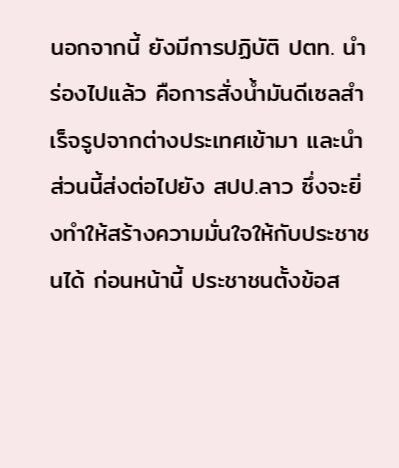นอกจากนี้ ยังมีการปฏิบัติ ปตท. นำร่องไปแล้ว คือการสั่งน้ำมันดีเซลสำเร็จรูปจากต่างประเทศเข้ามา และนำส่วนนี้ส่งต่อไปยัง สปป.ลาว ซึ่งจะยิ่งทำให้สร้างความมั่นใจให้กับประชาชนได้ ก่อนหน้านี้ ประชาชนตั้งข้อส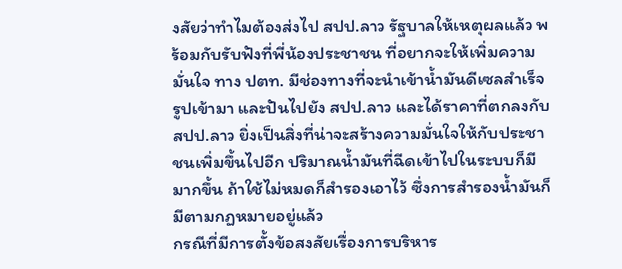งสัยว่าทำไมต้องส่งไป สปป.ลาว รัฐบาลให้เหตุผลแล้ว พร้อมกับรับฟังที่พี่น้องประชาชน ที่อยากจะให้เพิ่มความมั่นใจ ทาง ปตท. มีช่องทางที่จะนำเข้าน้ำมันดีเซลสำเร็จรูปเข้ามา และปันไปยัง สปป.ลาว และได้ราคาที่ตกลงกับ สปป.ลาว ยิ่งเป็นสิ่งที่น่าจะสร้างความมั่นใจให้กับประชาชนเพิ่มขึ้นไปอีก ปริมาณน้ำมันที่ฉีดเข้าไปในระบบก็มีมากขึ้น ถ้าใช้ไม่หมดก็สำรองเอาไว้ ซึ่งการสำรองน้ำมันก็มีตามกฏหมายอยู่แล้ว
กรณีที่มีการตั้งข้อสงสัยเรื่องการบริหาร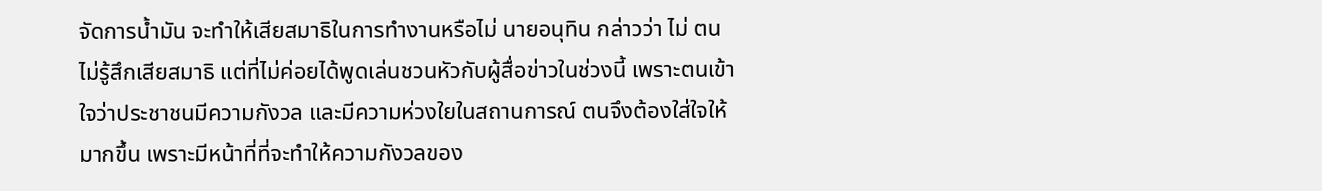จัดการน้ำมัน จะทำให้เสียสมาธิในการทำงานหรือไม่ นายอนุทิน กล่าวว่า ไม่ ตนไม่รู้สึกเสียสมาธิ แต่ที่ไม่ค่อยได้พูดเล่นชวนหัวกับผู้สื่อข่าวในช่วงนี้ เพราะตนเข้าใจว่าประชาชนมีความกังวล และมีความห่วงใยในสถานการณ์ ตนจึงต้องใส่ใจให้มากขึ้น เพราะมีหน้าที่ที่จะทำให้ความกังวลของ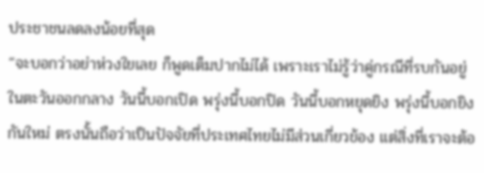ประชาชนลดลงน้อยที่สุด
“จะบอกว่าอย่าห่วงใยเลย ก็พูดเต็มปากไม่ได้ เพราะเราไม่รู้ว่าคู่กรณีที่รบกันอยู่ในตะวันออกกลาง วันนี้บอกเปิด พรุ่งนี้บอกปิด วันนี้บอกหยุดยิง พรุ่งนี้บอกยิงกันใหม่ ตรงนั้นถือว่าเป็นปัจจัยที่ประเทศไทยไม่มีส่วนเกี่ยวข้อง แต่สิ่งที่เราจะต้อ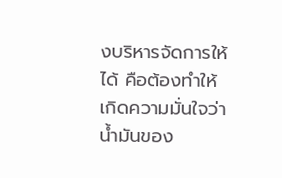งบริหารจัดการให้ได้ คือต้องทำให้เกิดความมั่นใจว่าน้ำมันของ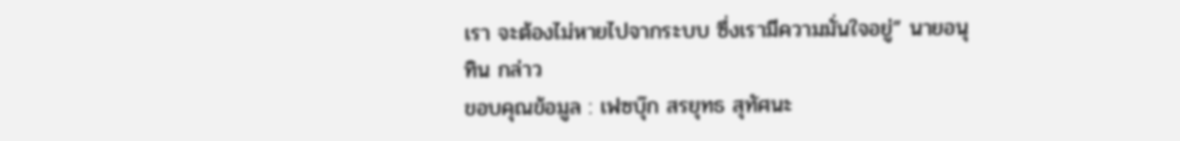เรา จะต้องไม่หายไปจากระบบ ซึ่งเรามีความมั่นใจอยู่” นายอนุทิน กล่าว
ขอบคุณข้อมูล : เฟซบุ๊ก สรยุทธ สุทัศนะ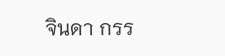จินดา กรร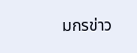มกรข่าว